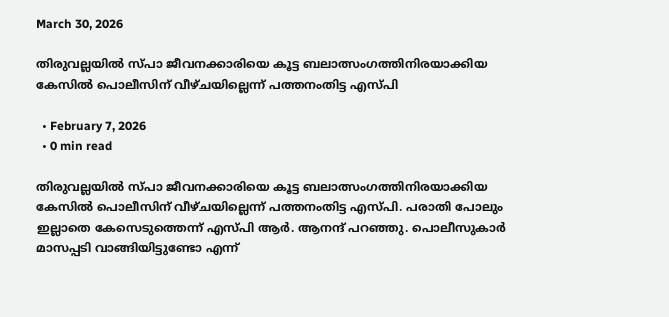March 30, 2026

തിരുവല്ലയിൽ സ്പാ ജീവനക്കാരിയെ കൂട്ട ബലാത്സംഗത്തിനിരയാക്കിയ കേസിൽ പൊലീസിന് വീഴ്ചയില്ലെന്ന് പത്തനംതിട്ട എസ്പി

  • February 7, 2026
  • 0 min read

തിരുവല്ലയിൽ സ്പാ ജീവനക്കാരിയെ കൂട്ട ബലാത്സംഗത്തിനിരയാക്കിയ കേസിൽ പൊലീസിന് വീഴ്ചയില്ലെന്ന് പത്തനംതിട്ട എസ്പി. പരാതി പോലും ഇല്ലാതെ കേസെടുത്തെന്ന് എസ്പി ആർ. ആനന്ദ് പറഞ്ഞു. പൊലീസുകാർ മാസപ്പടി വാങ്ങിയിട്ടുണ്ടോ എന്ന്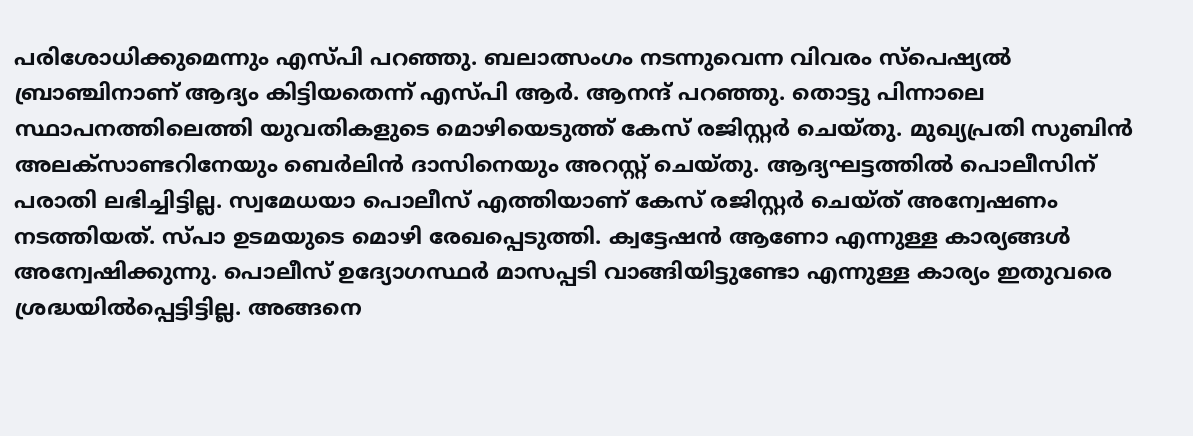പരിശോധിക്കുമെന്നും എസ്പി പറഞ്ഞു. ബലാത്സംഗം നടന്നുവെന്ന വിവരം സ്പെഷ്യൽ ബ്രാഞ്ചിനാണ് ആദ്യം കിട്ടിയതെന്ന് എസ്പി ആർ. ആനന്ദ് പറഞ്ഞു. തൊട്ടു പിന്നാലെ സ്ഥാപനത്തിലെത്തി യുവതികളുടെ മൊഴിയെടുത്ത് കേസ് രജിസ്റ്റർ ചെയ്തു. മുഖ്യപ്രതി സുബിൻ അലക്സാണ്ടറിനേയും ബെർലിൻ ദാസിനെയും അറസ്റ്റ് ചെയ്തു. ആദ്യഘട്ടത്തിൽ പൊലീസിന് പരാതി ലഭിച്ചിട്ടില്ല. സ്വമേധയാ പൊലീസ് എത്തിയാണ് കേസ് രജിസ്റ്റർ ചെയ്ത് അന്വേഷണം നടത്തിയത്. സ്പാ ഉടമയുടെ മൊഴി രേഖപ്പെടുത്തി. ക്വട്ടേഷൻ ആണോ എന്നുള്ള കാര്യങ്ങൾ അന്വേഷിക്കുന്നു. പൊലീസ് ഉദ്യോഗസ്ഥർ മാസപ്പടി വാങ്ങിയിട്ടുണ്ടോ എന്നുള്ള കാര്യം ഇതുവരെ ശ്രദ്ധയിൽപ്പെട്ടിട്ടില്ല. അങ്ങനെ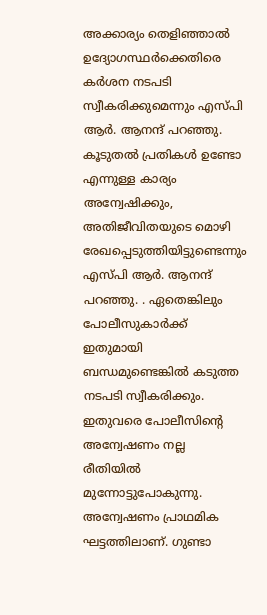അക്കാര്യം തെളിഞ്ഞാൽ ഉദ്യോഗസ്ഥർക്കെതിരെ കർശന നടപടി സ്വീകരിക്കുമെന്നും എസ്പി ആർ. ആനന്ദ് പറഞ്ഞു. കൂടുതൽ പ്രതികൾ ഉണ്ടോ എന്നുള്ള കാര്യം അന്വേഷിക്കും, അതിജീവിതയുടെ മൊഴി രേഖപ്പെടുത്തിയിട്ടുണ്ടെന്നും എസ്പി ആർ. ആനന്ദ് പറഞ്ഞു. . ഏതെങ്കിലും പോലീസുകാർക്ക് ഇതുമായി ബന്ധമുണ്ടെങ്കിൽ കടുത്ത നടപടി സ്വീകരിക്കും. ഇതുവരെ പോലീസിന്റെ അന്വേഷണം നല്ല രീതിയിൽ മുന്നോട്ടുപോകുന്നു. അന്വേഷണം പ്രാഥമിക ഘട്ടത്തിലാണ്. ഗുണ്ടാ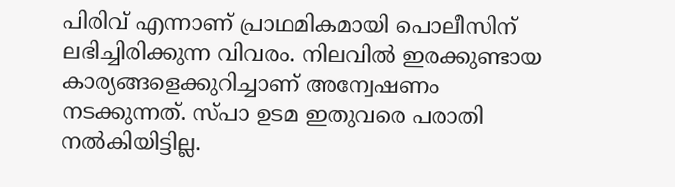പിരിവ് എന്നാണ് പ്രാഥമികമായി പൊലീസിന് ലഭിച്ചിരിക്കുന്ന വിവരം. നിലവിൽ ഇരക്കുണ്ടായ കാര്യങ്ങളെക്കുറിച്ചാണ് അന്വേഷണം നടക്കുന്നത്. സ്പാ ഉടമ ഇതുവരെ പരാതി നൽകിയിട്ടില്ല.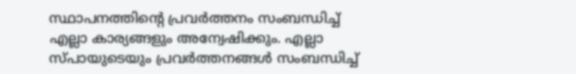സ്ഥാപനത്തിൻ്റെ പ്രവർത്തനം സംബന്ധിച്ച് എല്ലാ കാര്യങ്ങളും അന്വേഷിക്കും. എല്ലാ സ്പായുടെയും പ്രവർത്തനങ്ങൾ സംബന്ധിച്ച്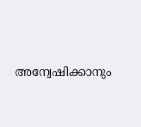അന്വേഷിക്കാനും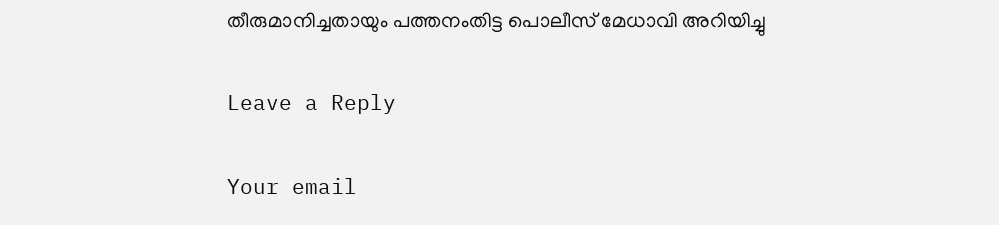തീരുമാനിച്ചതായും പത്തനംതിട്ട പൊലീസ് മേധാവി അറിയിച്ചു

Leave a Reply

Your email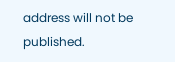address will not be published.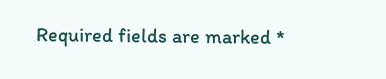Required fields are marked *